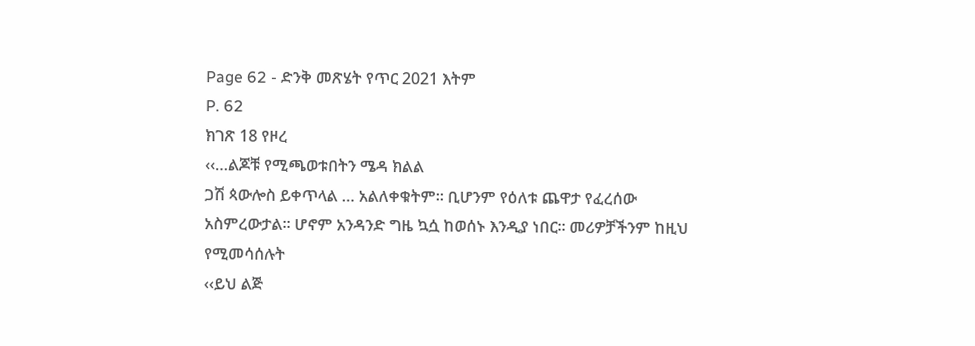Page 62 - ድንቅ መጽሄት የጥር 2021 እትም
P. 62
ክገጽ 18 የዞረ
‹‹…ልጆቹ የሚጫወቱበትን ሜዳ ክልል
ጋሽ ጳውሎስ ይቀጥላል … አልለቀቁትም። ቢሆንም የዕለቱ ጨዋታ የፈረሰው
አስምረውታል፡፡ ሆኖም አንዳንድ ግዜ ኳሷ ከወሰኑ እንዲያ ነበር፡፡ መሪዎቻችንም ከዚህ የሚመሳሰሉት
‹‹ይህ ልጅ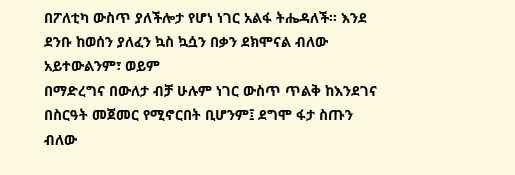በፖለቲካ ውስጥ ያለችሎታ የሆነ ነገር አልፋ ትሔዳለች፡፡ እንደ ደንቡ ከወሰን ያለፈን ኳስ ኳሷን በቃን ደክሞናል ብለው አይተውልንም፣ ወይም
በማድረግና በውለታ ብቻ ሁሉም ነገር ውስጥ ጥልቅ ከእንደገና በስርዓት መጀመር የሚኖርበት ቢሆንም፤ ደግሞ ፋታ ስጡን ብለው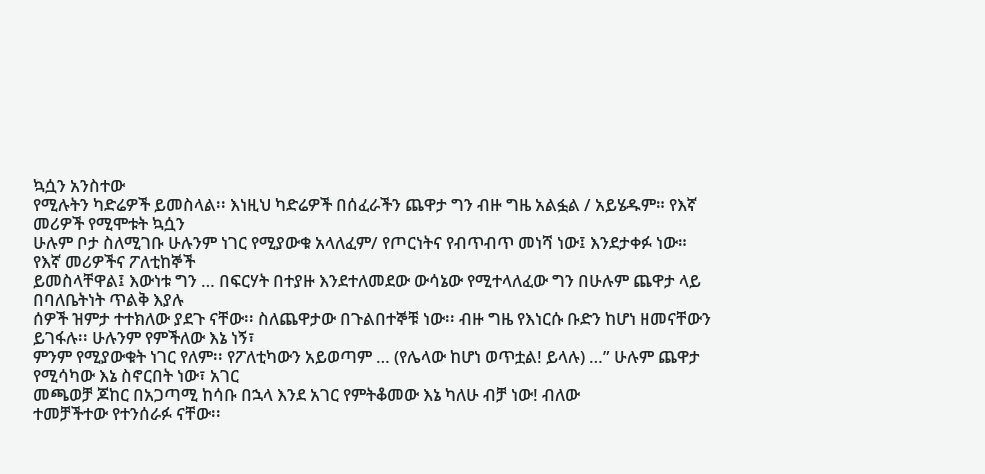ኳሷን አንስተው
የሚሉትን ካድሬዎች ይመስላል፡፡ እነዚህ ካድሬዎች በሰፈራችን ጨዋታ ግን ብዙ ግዜ አልፏል / አይሄዱም። የእኛ መሪዎች የሚሞቱት ኳሷን
ሁሉም ቦታ ስለሚገቡ ሁሉንም ነገር የሚያውቁ አላለፈም/ የጦርነትና የብጥብጥ መነሻ ነው፤ እንደታቀፉ ነው። የእኛ መሪዎችና ፖለቲከኞች
ይመስላቸዋል፤ እውነቱ ግን … በፍርሃት በተያዙ እንደተለመደው ውሳኔው የሚተላለፈው ግን በሁሉም ጨዋታ ላይ በባለቤትነት ጥልቅ እያሉ
ሰዎች ዝምታ ተተክለው ያደጉ ናቸው፡፡ ስለጨዋታው በጉልበተኞቹ ነው፡፡ ብዙ ግዜ የእነርሱ ቡድን ከሆነ ዘመናቸውን ይገፋሉ፡፡ ሁሉንም የምችለው እኔ ነኝ፣
ምንም የሚያውቁት ነገር የለም፡፡ የፖለቲካውን አይወጣም … (የሌላው ከሆነ ወጥቷል! ይላሉ) …” ሁሉም ጨዋታ የሚሳካው እኔ ስኖርበት ነው፣ አገር
መጫወቻ ጆከር በአጋጣሚ ከሳቡ በኋላ እንደ አገር የምትቆመው እኔ ካለሁ ብቻ ነው! ብለው
ተመቻችተው የተንሰራፉ ናቸው፡፡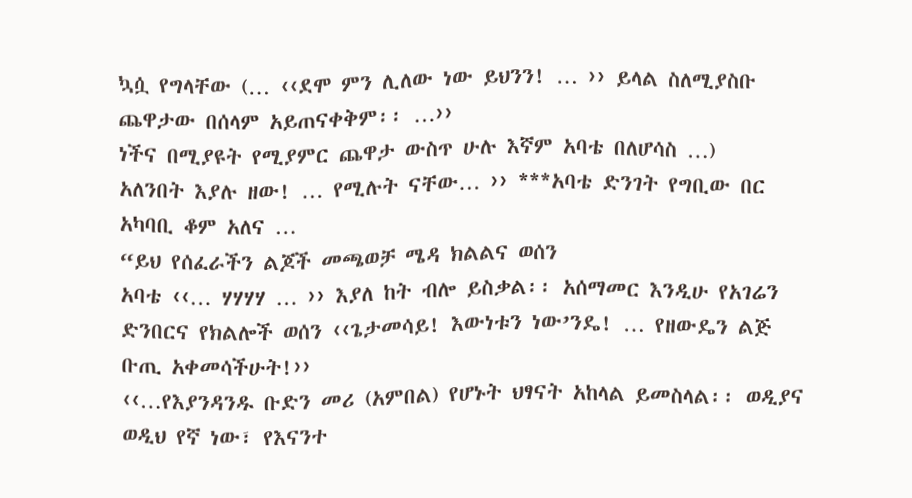ኳሷ የግላቸው (… ‹‹ደሞ ምን ሊለው ነው ይህንን! … ›› ይላል ስለሚያስቡ ጨዋታው በሰላም አይጠናቀቅም፡፡ …››
ነችና በሚያዩት የሚያምር ጨዋታ ውስጥ ሁሉ እኛም አባቴ በለሆሳስ …)
አለንበት እያሉ ዘው! … የሚሉት ናቸው… ›› ***አባቴ ድንገት የግቢው በር አካባቢ ቆም አለና …
“ይህ የሰፈራችን ልጆች መጫወቻ ሜዳ ክልልና ወሰን
አባቴ ‹‹… ሃሃሃሃ … ›› እያለ ከት ብሎ ይስቃል፡፡ አሰማመር እንዲሁ የአገሬን ድንበርና የክልሎች ወሰን ‹‹ጌታመሳይ! እውነቱን ነው’ንዴ! … የዘውዴን ልጅ
ቡጢ አቀመሳችሁት!››
‹‹…የእያንዳንዱ ቡድን መሪ (አምበል) የሆኑት ህፃናት አከላል ይመስላል፡፡ ወዲያና ወዲህ የኛ ነው፣ የእናንተ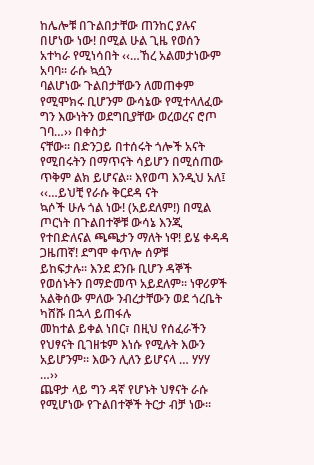ከሌሎቹ በጉልበታቸው ጠንከር ያሉና በሆነው ነው! በሚል ሁል ጊዜ የወሰን አተካራ የሚነሳበት ‹‹…ኸረ አልመታነውም አባባ፡፡ ራሱ ኳሷን
ባልሆነው ጉልበታቸውን ለመጠቀም የሚሞክሩ ቢሆንም ውሳኔው የሚተላለፈው ግን እውነትን ወደግቢያቸው ወረወረና ሮጦ ገባ…›› በቀስታ
ናቸው። በድንጋይ በተሰሩት ጎሎች አናት የሚበሩትን በማጥናት ሳይሆን በሚሰጠው ጥቅም ልክ ይሆናል፡፡ እየወጣ እንዲህ አለ፤ ‹‹…ይህቺ የራሱ ቅርደዳ ናት
ኳሶች ሁሉ ጎል ነው! (አይደለም!) በሚል ጦርነት በጉልበተኞቹ ውሳኔ እንጂ የተበድለናል ጫጫታን ማለት ነዋ! ይሄ ቀዳዳ ጋዜጠኛ! ደግሞ ቀጥሎ ሰዎቹ
ይከፍታሉ፡፡ እንደ ደንቡ ቢሆን ዳኞች የወሰኑትን በማድመጥ አይደለም፡፡ ነዋሪዎች አልቅሰው ምለው ንብረታቸውን ወደ ጎረቤት ካሸሹ በኋላ ይጠፋሉ
መከተል ይቀል ነበር፣ በዚህ የሰፈራችን የህፃናት ቢገዘቱም እነሱ የሚሉት እውን አይሆንም። እውን ሊለን ይሆናላ … ሃሃሃ …››
ጨዋታ ላይ ግን ዳኛ የሆኑት ህፃናት ራሱ የሚሆነው የጉልበተኞች ትርታ ብቻ ነው፡፡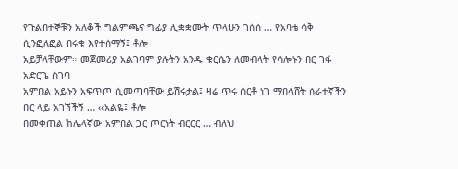የጉልበተኞቹን አለቆች ግልምጫና ግፊያ ሊቋቋሙት ጥላሁን ገሰሰ … የአባቴ ሳቅ ሲንፎለፎል በሩቁ እየተሰማኝ፤ ቶሎ
አይቻላቸውም። መጀመሪያ አልገባም ያሉትን አንዱ ቁርሴን ለመብላት የሳሎኑን በር ገፋ አድርጌ ስገባ
አምበል አይኑን አፍጥጦ ሲመጣባቸው ይሽሩታል፤ ዛሬ ጥሩ ሰርቶ ነገ ማበላሸት ሰራተኛችን በር ላይ አገኘችኝ … ‹‹አልዬ፤ ቶሎ
በመቀጠል ከሌላኛው አምበል ጋር ጦርነት ብርርር … ብለህ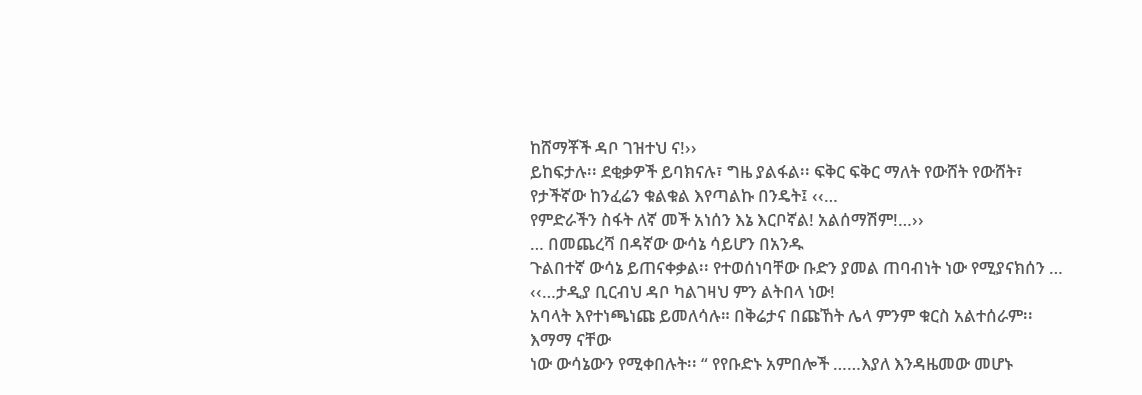ከሸማቾች ዳቦ ገዝተህ ና!››
ይከፍታሉ፡፡ ደቂቃዎች ይባክናሉ፣ ግዜ ያልፋል፡፡ ፍቅር ፍቅር ማለት የውሸት የውሸት፣ የታችኛው ከንፈሬን ቁልቁል እየጣልኩ በንዴት፤ ‹‹…
የምድራችን ስፋት ለኛ መች አነሰን እኔ እርቦኛል! አልሰማሽም!…››
… በመጨረሻ በዳኛው ውሳኔ ሳይሆን በአንዱ
ጉልበተኛ ውሳኔ ይጠናቀቃል፡፡ የተወሰነባቸው ቡድን ያመል ጠባብነት ነው የሚያናክሰን … ‹‹…ታዲያ ቢርብህ ዳቦ ካልገዛህ ምን ልትበላ ነው!
አባላት እየተነጫነጩ ይመለሳሉ። በቅሬታና በጩኸት ሌላ ምንም ቁርስ አልተሰራም፡፡ እማማ ናቸው
ነው ውሳኔውን የሚቀበሉት፡፡ “ የየቡድኑ አምበሎች ……እያለ እንዳዜመው መሆኑ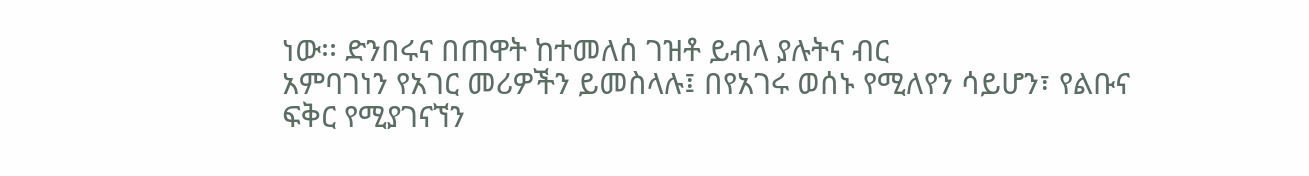ነው፡፡ ድንበሩና በጠዋት ከተመለሰ ገዝቶ ይብላ ያሉትና ብር
አምባገነን የአገር መሪዎችን ይመስላሉ፤ በየአገሩ ወሰኑ የሚለየን ሳይሆን፣ የልቡና ፍቅር የሚያገናኘን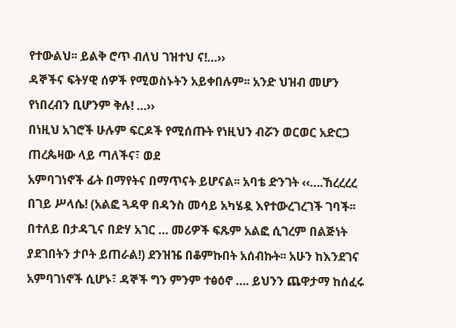የተውልህ፡፡ ይልቅ ሮጥ ብለህ ገዝተህ ና!…››
ዳኞችና ፍትሃዊ ሰዎች የሚወስኑትን አይቀበሉም፡፡ አንድ ህዝብ መሆን የነበረብን ቢሆንም ቅሉ! …››
በነዚህ አገሮች ሁሉም ፍርዶች የሚሰጡት የነዚህን ብሯን ወርወር አድርጋ ጠረጴዛው ላይ ጣለችና፣ ወደ
አምባገነኖች ፊት በማየትና በማጥናት ይሆናል፡፡ አባቴ ድንገት ‹‹….ኸረረረረ በገይ ሥላሴ! (አልፎ ጓዳዋ በዳንስ መሳይ አካሄዷ እየተውረገረገች ገባች፡፡
በተለይ በታዳጊና በድሃ አገር … መሪዎች ፍጹም አልፎ ሲገረም በልጅነት ያደገበትን ታቦት ይጠራል!) ደንዝዤ በቆምኩበት አሰብኩት፡፡ አሁን ከእንደገና
አምባገነኖች ሲሆኑ፣ ዳኞች ግን ምንም ተፅዕኖ …. ይህንን ጨዋታማ ከሰፈሩ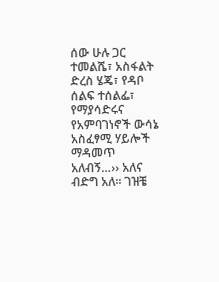ሰው ሁሉ ጋር ተመልሼ፣ አስፋልት ድረስ ሄጄ፣ የዳቦ ሰልፍ ተሰልፌ፣
የማያሳድሩና የአምባገነኖች ውሳኔ አስፈፃሚ ሃይሎች ማዳመጥ አለብኝ…›› አለና ብድግ አለ፡፡ ገዝቼ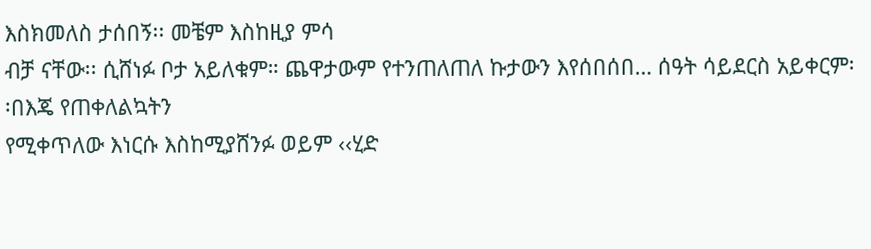እስክመለስ ታሰበኝ፡፡ መቼም እስከዚያ ምሳ
ብቻ ናቸው፡፡ ሲሸነፉ ቦታ አይለቁም። ጨዋታውም የተንጠለጠለ ኩታውን እየሰበሰበ… ሰዓት ሳይደርስ አይቀርም፡፡በእጄ የጠቀለልኳትን
የሚቀጥለው እነርሱ እስከሚያሸንፉ ወይም ‹‹ሂድ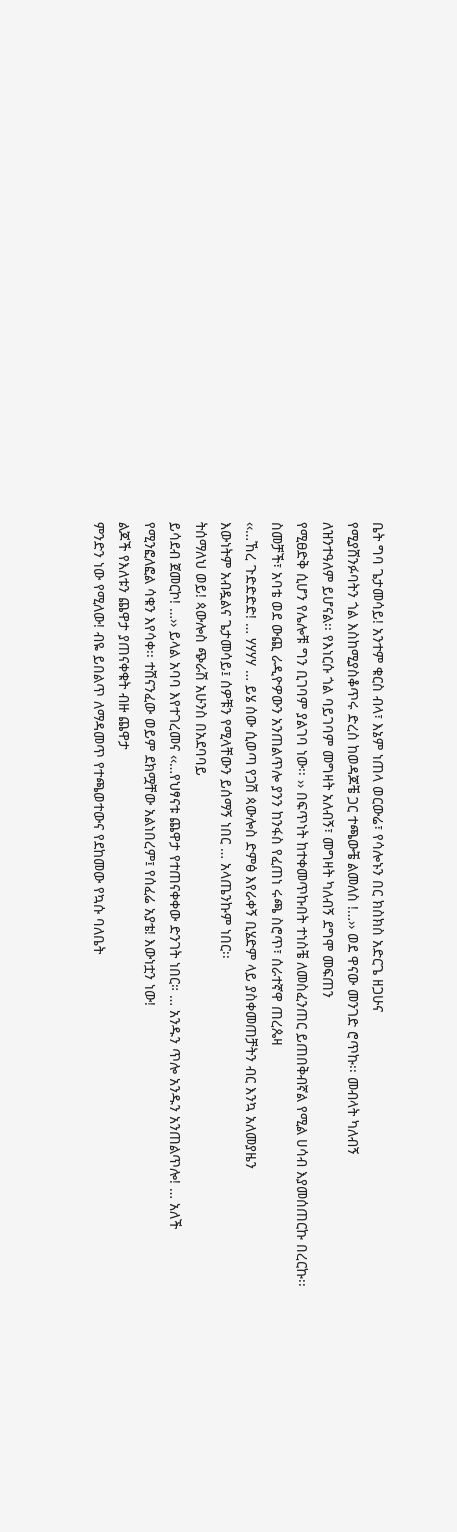ቤት ግባ ጌታመሳይ! አንተም ቁርስ ብላ፣ እኔም ነጠላ ወርውሬ፣ የሳሎኑን በር ክስክስ አድርጌ ዘጋሁና
የሚያሸንፉባትን ጎል እስከሚያስቆጥሩ ድረስ ከወዳጆቼ ጋር ተጫውቼ ልመለስ !…›› ወደ ዋናው መንገድ ሮጥኩ፡፡ መብላት ካለብኝ
ለዝንተዓለም ይሆናል፡፡ የእነርሱ ጎል ባይገባም መግዛት አለብኝ፣ መግዛት ካለብኝ ደግሞ መፍጠን
የሚፀድቅ ሲሆን የሌሎቹ ግን ቢገባም ያልገባ ነው፡፡ ›› በፍጥነት ከተቀመጥኩበት ተነስቼ ለመስፈንጠር ይጠበቅብኛል የሚል ሀሳብ እያመሰጠርኩ በረርኩ፡፡
ስመቻች፣ አባቴ ወደ ውጪ ራዲዮዎውን አንጠልጥሎ ያንን ከንፋስ የፈጠነ ሩጫ ስሮጥ፣ ሰራተኛዋ ጠረጴዛ
‹‹…ኸረ ጉድድድድ! … ሃሃሃሃ … ይሄ ሰው ሲወጣ የጋሽ ጳውሎስ ድምፅ እየራቀኝ ቢሄድም ላይ ያስቀመጠቻትን ብር እንኳ አለመያዜን
እውነትም አብዷልና ጌታመሳይ፤ ሰዎቹን የሚላቸውን ይሰማኝ ነበር … አላጤንኩም ነበር፡፡
ትሰማለህ ወይ! ጳውሎስ ጭራሽ አሁንስ በአደባባይ
ይሳደብ ጀመርኮ! …›› ይላል አባባ እየተገረመና ‹‹…የህፃናቱ ጨዋታ የተጠናቀቀው ድንገት ነበር። … አንዱን ጥሎ አንዱን አንጠልጥሎ! … አለች
የሚንፎለፎል ሳቁን እየሳቀ፡፡ ተሸናንፈው ወይም ደክሟቸው አልነበረም፤ የሰፈሬ አያቴ! እውነቷን ነው!
ልጆች የእለቱን ጨዋታ ያጠናቀቁት ብዙ ጨዋታ
ምንድን ነው የሚለው! ብዬ ይበልጥ ለማዳመጥ የተጫወተውና የደከመው የኳሱ ባለቤት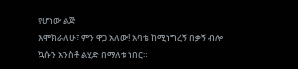የሆነው ልጅ
እሞክራለሁ፣ ምን ዋጋ አለው! አባቴ ከሚነግረኝ በቃኝ ብሎ ኳሱን አንስቶ ልሂድ በማለቱ ነበር።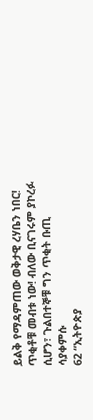ይልቅ የማዳምጠው ወቅታዊ ረሃቤን ነበር! ጥቂቶቹ መብቱ ነው! ብለው ቢናገሩም ያኮረፉ
ሲሆን፣ ጉልበተኞቹ ግን ጥቂት ቡጢ ሳያቀምሱ
62 “ኢትዮጵያ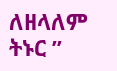ለዘላለም ትኑር ”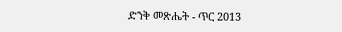ድንቅ መጽሔት - ጥር 2013